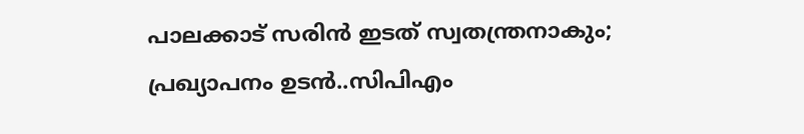പാലക്കാട് സരിൻ ഇടത് സ്വതന്ത്രനാകും; പ്രഖ്യാപനം ഉടൻ..സിപിഎം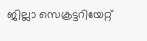ജില്ലാ സെക്രട്ടറിയേറ്റ്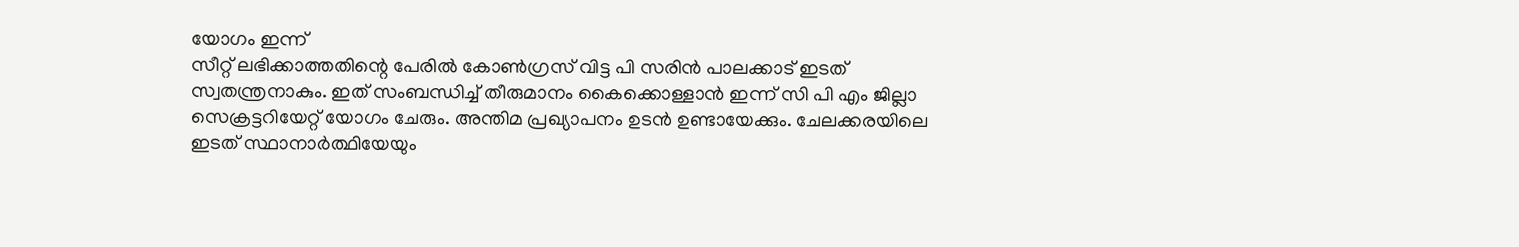യോഗം ഇന്ന്
സീറ്റ് ലഭിക്കാത്തതിന്റെ പേരിൽ കോൺഗ്രസ് വിട്ട പി സരിൻ പാലക്കാട് ഇടത് സ്വതന്ത്രനാകും. ഇത് സംബന്ധിച്ച് തീരുമാനം കൈക്കൊള്ളാൻ ഇന്ന് സി പി എം ജില്ലാ സെക്രട്ടറിയേറ്റ് യോഗം ചേരും. അന്തിമ പ്രഖ്യാപനം ഉടൻ ഉണ്ടായേക്കും. ചേലക്കരയിലെ ഇടത് സ്ഥാനാർത്ഥിയേയും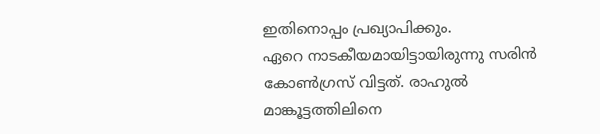ഇതിനൊപ്പം പ്രഖ്യാപിക്കും.
ഏറെ നാടകീയമായിട്ടായിരുന്നു സരിൻ കോൺഗ്രസ് വിട്ടത്. രാഹുൽ മാങ്കൂട്ടത്തിലിനെ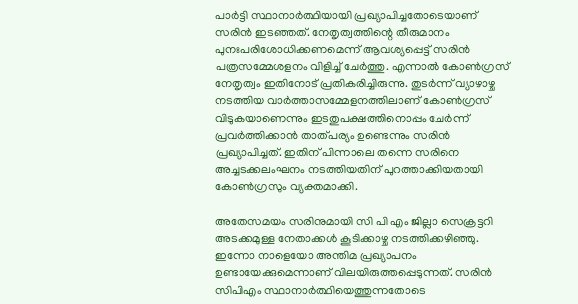പാർട്ടി സ്ഥാനാർത്ഥിയായി പ്രഖ്യാപിച്ചതോടെയാണ് സരിൻ ഇടഞ്ഞത്. നേതൃത്വത്തിന്റെ തീരുമാനം പുനഃപരിശോധിക്കണമെന്ന് ആവശ്യപ്പെട്ട് സരിൻ പത്രസമ്മേശളനം വിളിച്ച് ചേർത്തു. എന്നാൽ കോൺഗ്രസ് നേതൃത്വം ഇതിനോട് പ്രതികരിച്ചിരുന്നു. തുടർന്ന് വ്യാഴാഴ്ച നടത്തിയ വാർത്താസമ്മേളനത്തിലാണ് കോൺഗ്രസ് വിടുകയാണെന്നും ഇടതുപക്ഷത്തിനൊപ്പം ചേർന്ന് പ്രവർത്തിക്കാൻ താത്പര്യം ഉണ്ടെന്നും സരിൻ പ്രഖ്യാപിച്ചത്. ഇതിന് പിന്നാലെ തന്നെ സരിനെ അച്ചടക്കലംഘനം നടത്തിയതിന് പുറത്താക്കിയതായി കോൺഗ്രസും വ്യക്തമാക്കി.

അതേസമയം സരിനുമായി സി പി എം ജില്ലാ സെക്രട്ടറി അടക്കമുള്ള നേതാക്കൾ കൂടിക്കാഴ്ച നടത്തിക്കഴിഞ്ഞു. ഇന്നോ നാളെയോ അന്തിമ പ്രഖ്യാപനം ഉണ്ടായേക്കുമെന്നാണ് വിലയിരുത്തപ്പെടുന്നത്. സരിൻ സിപിഎം സ്ഥാനാർത്ഥിയെത്തുന്നതോടെ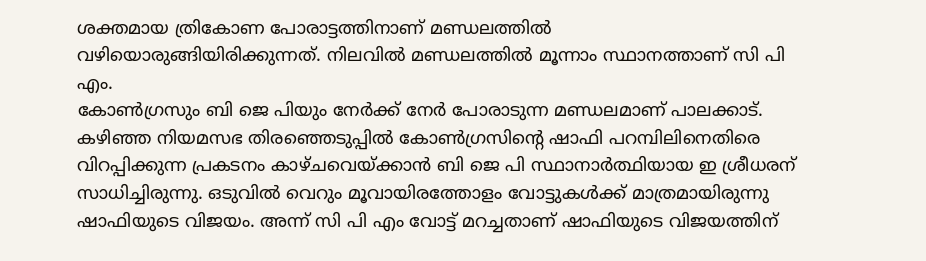ശക്തമായ ത്രികോണ പോരാട്ടത്തിനാണ് മണ്ഡലത്തിൽ വഴിയൊരുങ്ങിയിരിക്കുന്നത്. നിലവിൽ മണ്ഡലത്തിൽ മൂന്നാം സ്ഥാനത്താണ് സി പി എം.
കോൺഗ്രസും ബി ജെ പിയും നേർക്ക് നേർ പോരാടുന്ന മണ്ഡലമാണ് പാലക്കാട്. കഴിഞ്ഞ നിയമസഭ തിരഞ്ഞെടുപ്പിൽ കോൺഗ്രസിന്റെ ഷാഫി പറമ്പിലിനെതിരെ വിറപ്പിക്കുന്ന പ്രകടനം കാഴ്ചവെയ്ക്കാൻ ബി ജെ പി സ്ഥാനാർത്ഥിയായ ഇ ശ്രീധരന് സാധിച്ചിരുന്നു. ഒടുവിൽ വെറും മൂവായിരത്തോളം വോട്ടുകൾക്ക് മാത്രമായിരുന്നു ഷാഫിയുടെ വിജയം. അന്ന് സി പി എം വോട്ട് മറച്ചതാണ് ഷാഫിയുടെ വിജയത്തിന്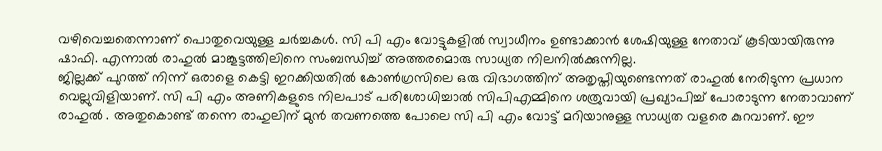വഴിവെച്ചതെന്നാണ് പൊതുവെയുള്ള ചർച്ചകൾ. സി പി എം വോട്ടുകളിൽ സ്വാധീനം ഉണ്ടാക്കാൻ ശേഷിയുള്ള നേതാവ് കൂടിയായിരുന്നു ഷാഫി. എന്നാൽ രാഹുൽ മാങ്കൂട്ടത്തിലിനെ സംബന്ധിച്ച് അത്തരമൊരു സാധ്യത നിലനിൽക്കുന്നില്ല.
ജില്ലക്ക് പുറത്ത് നിന്ന് ഒരാളെ കെട്ടി ഇറക്കിയതിൽ കോൺഗ്രസിലെ ഒരു വിഭാഗത്തിന് അതൃപ്തിയുണ്ടെന്നത് രാഹുൽ നേരിടുന്ന പ്രധാന വെല്ലുവിളിയാണ്. സി പി എം അണികളുടെ നിലപാട് പരിശോധിച്ചാൽ സിപിഎമ്മിനെ ശത്രുവായി പ്രഖ്യാപിച്ച് പോരാടുന്ന നേതാവാണ് രാഹുൽ . അതുകൊണ്ട് തന്നെ രാഹുലിന് മുൻ തവണത്തെ പോലെ സി പി എം വോട്ട് മറിയാനുള്ള സാധ്യത വളരെ കുറവാണ്. ഈ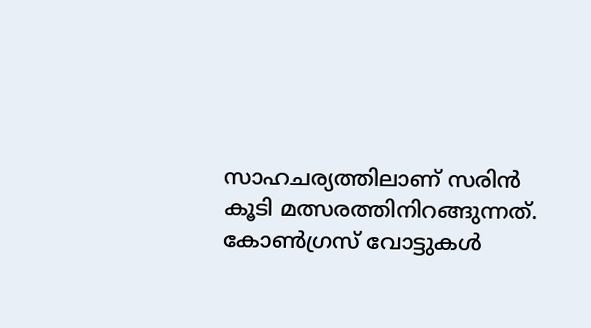സാഹചര്യത്തിലാണ് സരിൻ കൂടി മത്സരത്തിനിറങ്ങുന്നത്. കോൺഗ്രസ് വോട്ടുകൾ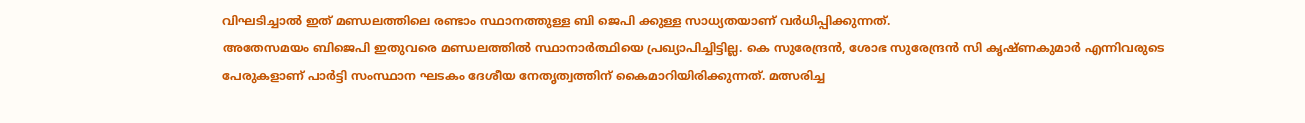വിഘടിച്ചാൽ ഇത് മണ്ഡലത്തിലെ രണ്ടാം സ്ഥാനത്തുള്ള ബി ജെപി ക്കുള്ള സാധ്യതയാണ് വർധിപ്പിക്കുന്നത്.
അതേസമയം ബിജെപി ഇതുവരെ മണ്ഡലത്തിൽ സ്ഥാനാർത്ഥിയെ പ്രഖ്യാപിച്ചിട്ടില്ല. കെ സുരേന്ദ്രൻ, ശോഭ സുരേന്ദ്രൻ സി കൃഷ്ണകുമാർ എന്നിവരുടെ പേരുകളാണ് പാർട്ടി സംസ്ഥാന ഘടകം ദേശീയ നേതൃത്വത്തിന് കൈമാറിയിരിക്കുന്നത്. മത്സരിച്ച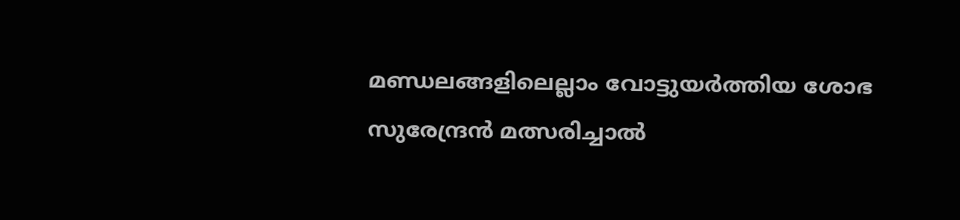മണ്ഡലങ്ങളിലെല്ലാം വോട്ടുയർത്തിയ ശോഭ സുരേന്ദ്രൻ മത്സരിച്ചാൽ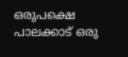ഒരുപക്ഷെ പാലക്കാട് ഒരു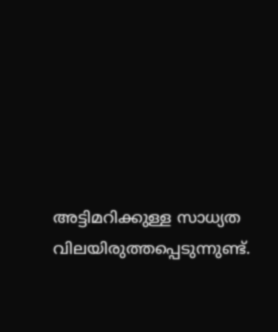അട്ടിമറിക്കുള്ള സാധ്യത വിലയിരുത്തപ്പെടുന്നുണ്ട്.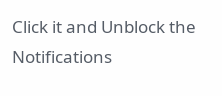Click it and Unblock the Notifications